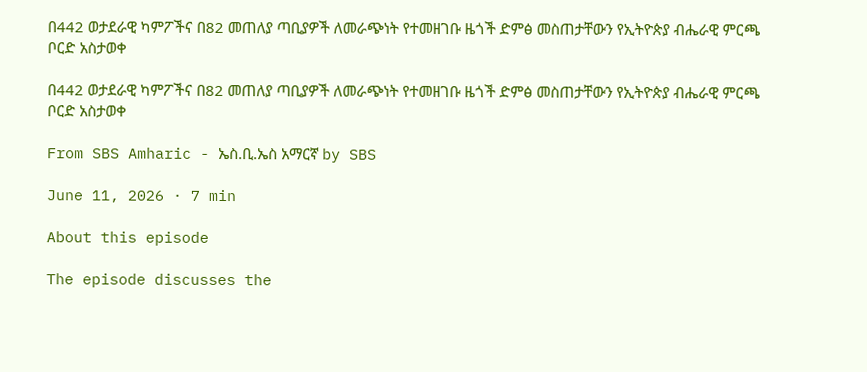በ442 ወታደራዊ ካምፖችና በ82 መጠለያ ጣቢያዎች ለመራጭነት የተመዘገቡ ዜጎች ድምፅ መስጠታቸውን የኢትዮጵያ ብሔራዊ ምርጫ ቦርድ አስታወቀ

በ442 ወታደራዊ ካምፖችና በ82 መጠለያ ጣቢያዎች ለመራጭነት የተመዘገቡ ዜጎች ድምፅ መስጠታቸውን የኢትዮጵያ ብሔራዊ ምርጫ ቦርድ አስታወቀ

From SBS Amharic - ኤስ.ቢ.ኤስ አማርኛ by SBS

June 11, 2026 · 7 min

About this episode

The episode discusses the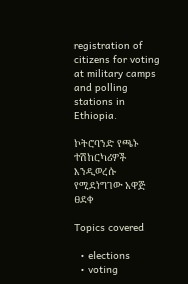registration of citizens for voting at military camps and polling stations in Ethiopia.

ኮትሮባንድ የጫኑ ተሽከርካሪዎች እንዲወረሱ የሚደነግገው አዋጅ ፀደቀ

Topics covered

  • elections
  • voting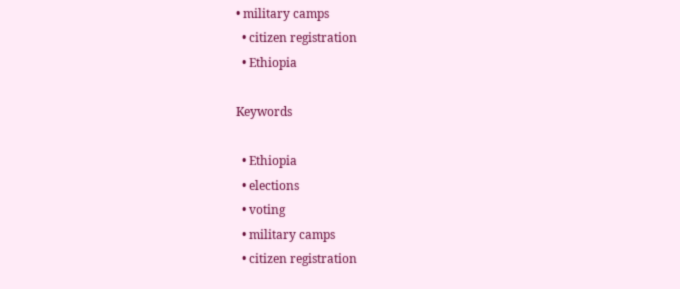• military camps
  • citizen registration
  • Ethiopia

Keywords

  • Ethiopia
  • elections
  • voting
  • military camps
  • citizen registration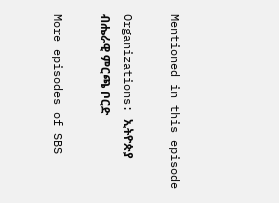Mentioned in this episode

Organizations: ኢትዮጵያ ብሔራዊ ምርጫ ቦርድ

More episodes of SBS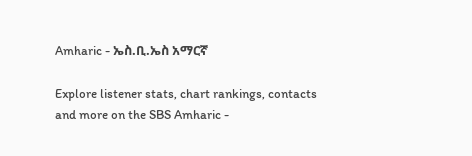Amharic - ኤስ.ቢ.ኤስ አማርኛ

Explore listener stats, chart rankings, contacts and more on the SBS Amharic -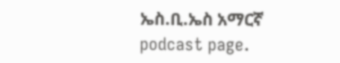ኤስ.ቢ.ኤስ አማርኛ podcast page.